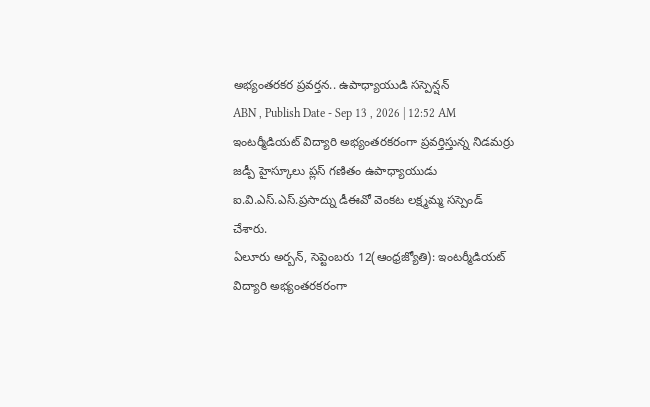అభ్యంతరకర ప్రవర్తన.. ఉపాధ్యాయుడి సస్పెన్షన్
ABN , Publish Date - Sep 13 , 2026 | 12:52 AM
ఇంటర్మీడియట్ విద్యారి అభ్యంతరకరంగా ప్రవర్తిస్తున్న నిడమర్రు జడ్పీ హైస్కూలు ప్లస్ గణితం ఉపాధ్యాయుడు ఐ.వి.ఎస్.ఎస్.ప్రసాద్ను డీఈవో వెంకట లక్ష్మమ్మ సస్పెండ్ చేశారు.
ఏలూరు అర్బన్, సెప్టెంబరు 12(ఆంధ్రజ్యోతి): ఇంటర్మీడియట్ విద్యారి అభ్యంతరకరంగా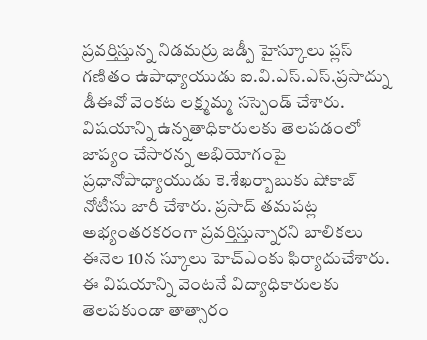ప్రవర్తిస్తున్న నిడమర్రు జడ్పీ హైస్కూలు ప్లస్ గణితం ఉపాధ్యాయుడు ఐ.వి.ఎస్.ఎస్.ప్రసాద్ను డీఈవో వెంకట లక్ష్మమ్మ సస్పెండ్ చేశారు. విషయాన్ని ఉన్నతాధికారులకు తెలపడంలో జాప్యం చేసారన్న అభియోగంపై ప్రధానోపాధ్యాయుడు కె.శేఖర్బాబుకు షోకాజ్ నోటీసు జారీ చేశారు. ప్రసాద్ తమపట్ల అభ్యంతరకరంగా ప్రవర్తిస్తున్నారని బాలికలు ఈనెల 10న స్కూలు హెచ్ఎంకు ఫిర్యాదుచేశారు. ఈ విషయాన్ని వెంటనే విద్యాధికారులకు తెలపకుండా తాత్సారం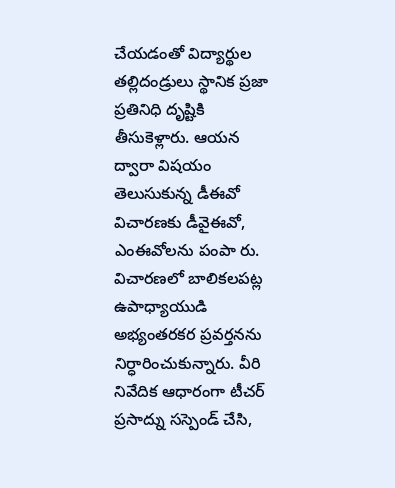చేయడంతో విద్యార్థుల తల్లిదండ్రులు స్థానిక ప్రజా ప్రతినిధి దృష్టికి తీసుకెళ్లారు. ఆయన ద్వారా విషయం తెలుసుకున్న డీఈవో విచారణకు డీవైఈవో, ఎంఈవోలను పంపా రు. విచారణలో బాలికలపట్ల ఉపాధ్యాయుడి అభ్యంతరకర ప్రవర్తనను నిర్ధారించుకున్నారు. వీరి నివేదిక ఆధారంగా టీచర్ ప్రసాద్ను సస్పెండ్ చేసి,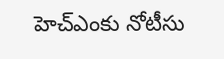హెచ్ఎంకు నోటీసు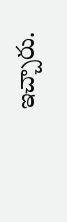ఇచ్చారు.